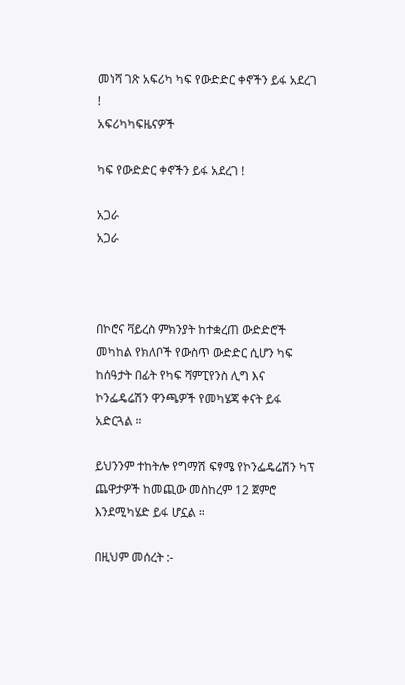መነሻ ገጽ አፍሪካ ካፍ የውድድር ቀኖችን ይፋ አደረገ !
አፍሪካካፍዜናዎች

ካፍ የውድድር ቀኖችን ይፋ አደረገ !

አጋራ
አጋራ



በኮሮና ቫይረስ ምክንያት ከተቋረጠ ውድድሮች መካከል የክለቦች የውስጥ ውድድር ሲሆን ካፍ ከሰዓታት በፊት የካፍ ሻምፒየንስ ሊግ እና ኮንፌዴሬሽን ዋንጫዎች የመካሄጃ ቀናት ይፋ አድርጓል ።

ይህንንም ተከትሎ የግማሽ ፍፃሜ የኮንፌዴሬሽን ካፕ ጨዋታዎች ከመጪው መስከረም 12 ጀምሮ እንደሚካሄድ ይፋ ሆኗል ።

በዚህም መሰረት :-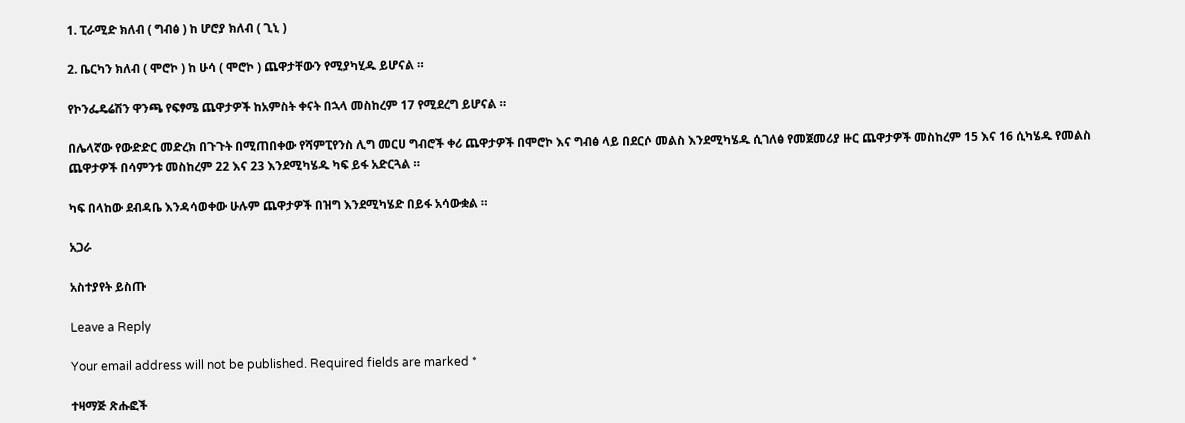1. ፒራሚድ ክለብ ( ግብፅ ) ከ ሆሮያ ክለብ ( ጊኒ )

2. ቤርካን ክለብ ( ሞሮኮ ) ከ ሁሳ ( ሞሮኮ ) ጨዋታቸውን የሚያካሂዱ ይሆናል ።

የኮንፌዴሬሽን ዋንጫ የፍፃሜ ጨዋታዎች ከአምስት ቀናት በኋላ መስከረም 17 የሚደረግ ይሆናል ።

በሌላኛው የውድድር መድረክ በጉጉት በሚጠበቀው የሻምፒየንስ ሊግ መርሀ ግብሮች ቀሪ ጨዋታዎች በሞሮኮ እና ግብፅ ላይ በደርሶ መልስ እንደሚካሄዱ ሲገለፅ የመጀመሪያ ዙር ጨዋታዎች መስከረም 15 እና 16 ሲካሄዱ የመልስ ጨዋታዎች በሳምንቱ መስከረም 22 እና 23 እንደሚካሄዱ ካፍ ይፋ አድርጓል ።

ካፍ በላከው ደብዳቤ እንዳሳወቀው ሁሉም ጨዋታዎች በዝግ እንደሚካሄድ በይፋ አሳውቋል ።

አጋራ

አስተያየት ይስጡ

Leave a Reply

Your email address will not be published. Required fields are marked *

ተዛማጅ ጽሑፎች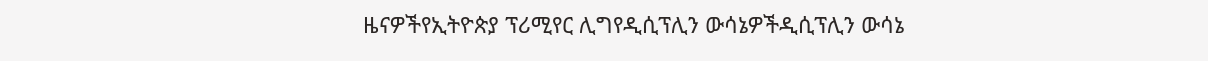ዜናዎችየኢትዮጵያ ፕሪሚየር ሊግየዲሲፕሊን ውሳኔዎችዲሲፕሊን ውሳኔ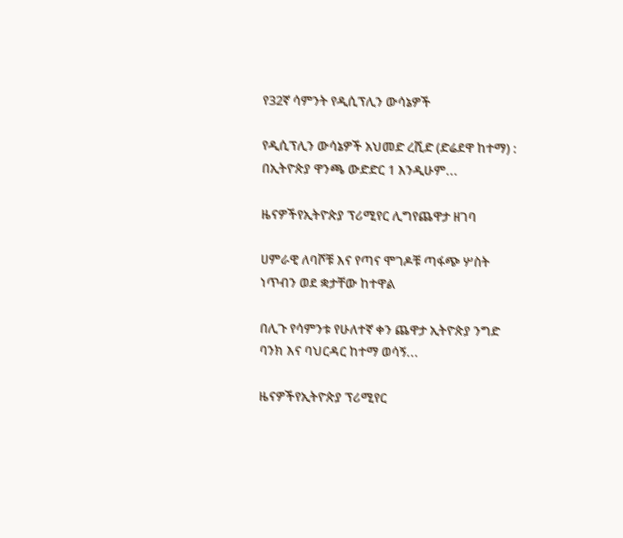የ32ኛ ሳምንት የዲሲፕሊን ውሳኔዎች

የዲሲፕሊን ውሳኔዎች አህመድ ረሺድ (ድሬደዋ ከተማ) : በኢትዮጵያ ዋንጫ ውድድር 1 እንዲሁም...

ዜናዎችየኢትዮጵያ ፕሪሚየር ሊግየጨዋታ ዘገባ

ሀምራዊ ለባሾቹ እና የጣና ሞገዶቹ ጣፋጭ ሦስት ነጥብን ወደ ቋታቸው ከተዋል

በሊጉ የሳምንቱ የሁለተኛ ቀን ጨዋታ ኢትዮጵያ ንግድ ባንክ እና ባህርዳር ከተማ ወሳኝ...

ዜናዎችየኢትዮጵያ ፕሪሚየር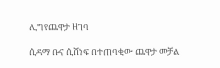ሊግየጨዋታ ዘገባ

ሲዳማ ቡና ሲሸነፍ በተጠባቂው ጨዋታ መቻል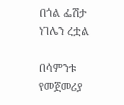በጎል ፌሽታ ነገሌን ረቷል

በሳምንቱ የመጀመሪያ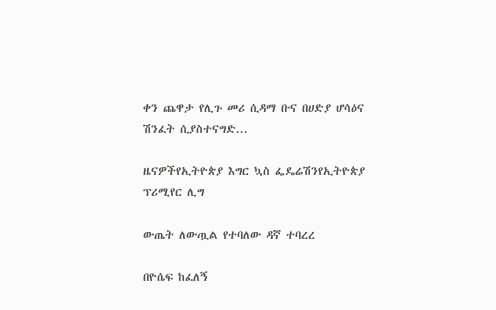ቀን ጨዋታ የሊጉ መሪ ሲዳማ ቡና በሀድያ ሆሳዕና ሽንፈት ሲያስተናግድ...

ዜናዎችየኢትዮጵያ እግር ኳስ ፌዴሬሽንየኢትዮጵያ ፕሪሚየር ሊግ

ውጤት ለውጧል የተባለው ዳኛ ተባረረ

በዮሴፍ ከፈለኝ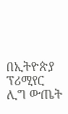በኢትዮጵያ ፕሪሚየር ሊግ ውጤት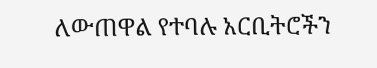ለውጠዋል የተባሉ አርቢትሮችን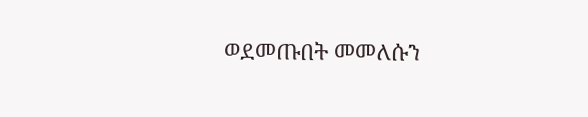ወደመጡበት መመለሱን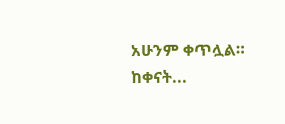አሁንም ቀጥሏል። ከቀናት...